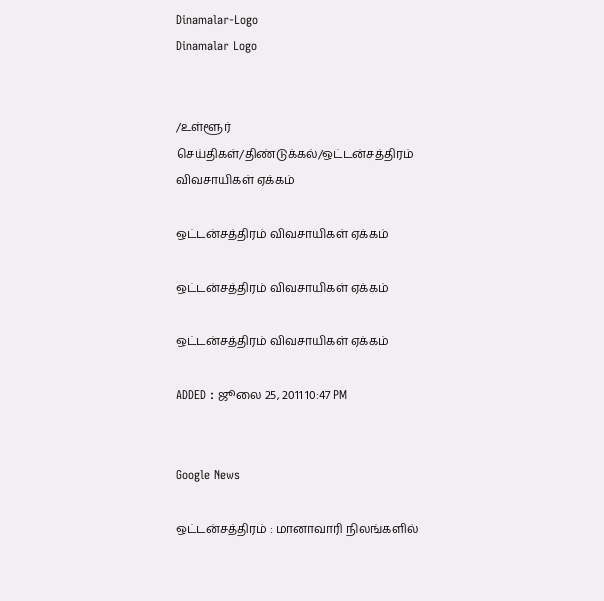Dinamalar-Logo
Dinamalar Logo


/உள்ளூர் செய்திகள்/திண்டுக்கல்/ஒட்டன்சத்திரம் விவசாயிகள் ஏக்கம்

ஒட்டன்சத்திரம் விவசாயிகள் ஏக்கம்

ஒட்டன்சத்திரம் விவசாயிகள் ஏக்கம்

ஒட்டன்சத்திரம் விவசாயிகள் ஏக்கம்

ADDED : ஜூலை 25, 2011 10:47 PM


Google News

ஒட்டன்சத்திரம் : மானாவாரி நிலங்களில்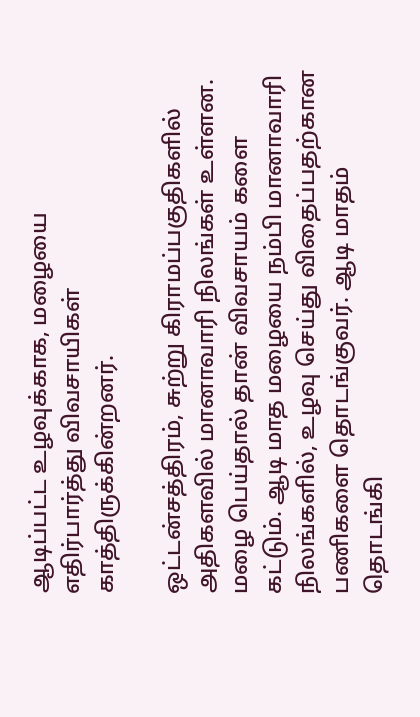ஆடிப்பட்ட உழவுக்காக, மழையை எதிர்பார்த்து விவசாயிகள் காத்திருக்கின்றனர்.

ஒட்டன்சத்திரம், சுற்று கிராமப்பகுதிகளில் அதிகளவில் மானாவாரி நிலங்கள் உள்ளன. மழை பெய்தால் தான் விவசாயம் களை கட்டும். ஆடி மாத மழையை நம்பி மானாவாரி நிலங்களில், உழவு செய்து விதைப்பதற்கான பணிகளை தொடங்குவர். ஆடி மாதம் தொடங்கி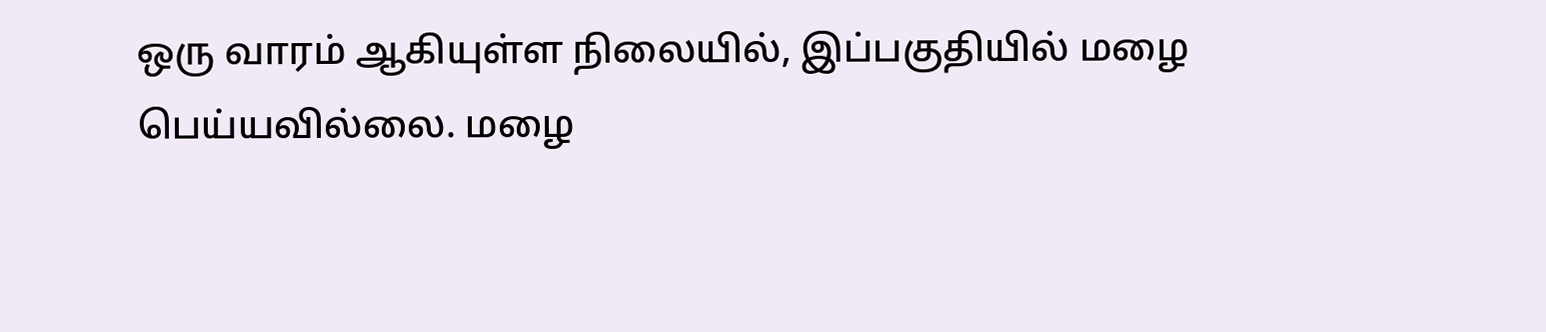ஒரு வாரம் ஆகியுள்ள நிலையில், இப்பகுதியில் மழை பெய்யவில்லை. மழை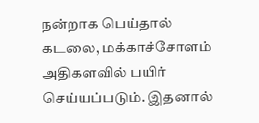நன்றாக பெய்தால் கடலை, மக்காச்சோளம் அதிகளவில் பயிர் செய்யப்படும். இதனால்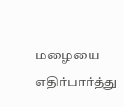மழையை எதிர்பார்த்து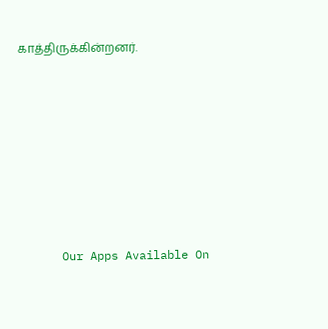காத்திருக்கின்றனர்.









      Our Apps Available On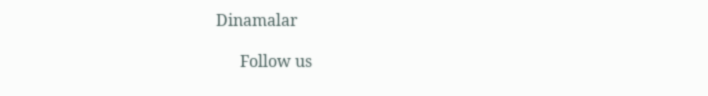Dinamalar

      Follow us